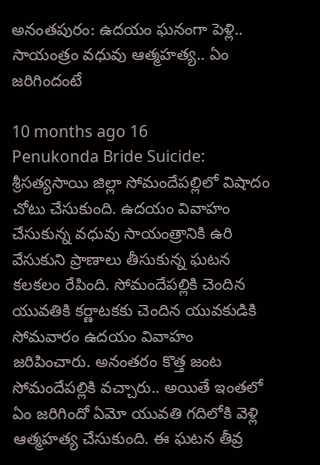అనంతపురం: ఉదయం ఘనంగా పెళ్లి.. సాయంత్రం వధువు ఆత్మహత్య.. ఏం జరిగిందంటే

10 months ago 16
Penukonda Bride Suicide: శ్రీసత్యసాయి జిల్లా సోమందేపల్లిలో విషాదం చోటు చేసుకుంది. ఉదయం వివాహం చేసుకున్న వధువు సాయంత్రానికి ఉరి వేసుకుని ప్రాణాలు తీసుకున్న ఘటన కలకలం రేపింది. సోమందేపల్లికి చెందిన యువతికి కర్ణాటకకు చెందిన యువకుడికి సోమవారం ఉదయం వివాహం జరిపించారు. అనంతరం కొత్త జంట సోమందేపల్లికి వచ్చారు.. అయితే ఇంతలో ఏం జరిగిందో ఏమో యువతి గదిలోకి వెళ్లి ఆత్మహత్య చేసుకుంది. ఈ ఘటన తీవ్ర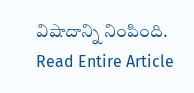విషాదాన్ని నింపింది.
Read Entire Article